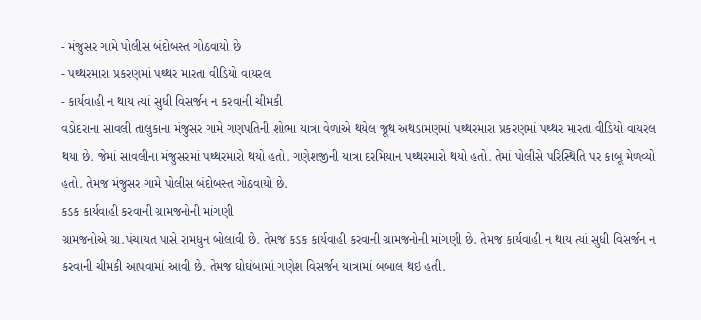- મંજુસર ગામે પોલીસ બંદોબસ્ત ગોઠવાયો છે
- પથ્થરમારા પ્રકરણમાં પથ્થર મારતા વીડિયો વાયરલ
- કાર્યવાહી ન થાય ત્યાં સુધી વિસર્જન ન કરવાની ચીમકી
વડોદરાના સાવલી તાલુકાના મંજુસર ગામે ગણપતિની શોભા યાત્રા વેળાએ થયેલ જૂથ અથડામણમાં પથ્થરમારા પ્રકરણમાં પથ્થર મારતા વીડિયો વાયરલ થયા છે. જેમાં સાવલીના મંજુસરમાં પથ્થરમારો થયો હતો. ગણેશજીની યાત્રા દરમિયાન પથ્થરમારો થયો હતો. તેમાં પોલીસે પરિસ્થિતિ પર કાબૂ મેળવ્યો હતો. તેમજ મંજુસર ગામે પોલીસ બંદોબસ્ત ગોઠવાયો છે.
કડક કાર્યવાહી કરવાની ગ્રામજનોની માંગણી
ગ્રામજનોએ ગ્રા.પંચાયત પાસે રામધુન બોલાવી છે. તેમજ કડક કાર્યવાહી કરવાની ગ્રામજનોની માંગણી છે. તેમજ કાર્યવાહી ન થાય ત્યાં સુધી વિસર્જન ન કરવાની ચીમકી આપવામાં આવી છે. તેમજ ઘોઘંબામાં ગણેશ વિસર્જન યાત્રામાં બબાલ થઇ હતી.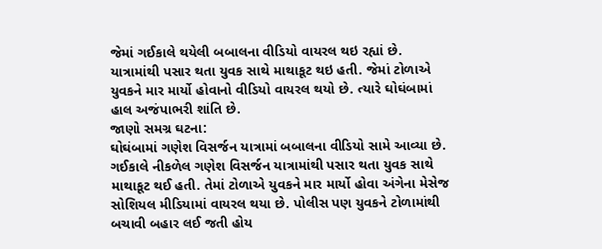જેમાં ગઈકાલે થયેલી બબાલના વીડિયો વાયરલ થઇ રહ્યાં છે. યાત્રામાંથી પસાર થતા યુવક સાથે માથાકૂટ થઇ હતી. જેમાં ટોળાએ યુવકને માર માર્યો હોવાનો વીડિયો વાયરલ થયો છે. ત્યારે ઘોઘંબામાં હાલ અજંપાભરી શાંતિ છે.
જાણો સમગ્ર ઘટના:
ઘોઘંબામાં ગણેશ વિસર્જન યાત્રામાં બબાલના વીડિયો સામે આવ્યા છે. ગઈકાલે નીકળેલ ગણેશ વિસર્જન યાત્રામાંથી પસાર થતા યુવક સાથે માથાકૂટ થઈ હતી. તેમાં ટોળાએ યુવકને માર માર્યો હોવા અંગેના મેસેજ સોશિયલ મીડિયામાં વાયરલ થયા છે. પોલીસ પણ યુવકને ટોળામાંથી બચાવી બહાર લઈ જતી હોય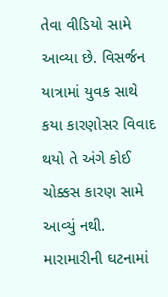તેવા વીડિયો સામે આવ્યા છે. વિસર્જન યાત્રામાં યુવક સાથે કયા કારણોસર વિવાદ થયો તે અંગે કોઈ ચોક્કસ કારણ સામે આવ્યું નથી. મારામારીની ઘટનામાં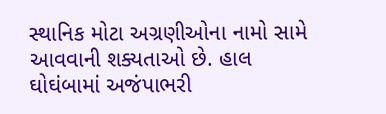સ્થાનિક મોટા અગ્રણીઓના નામો સામે આવવાની શક્યતાઓ છે. હાલ ઘોઘંબામાં અજંપાભરી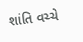શાંતિ વચ્ચે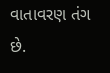વાતાવરણ તંગ છે.